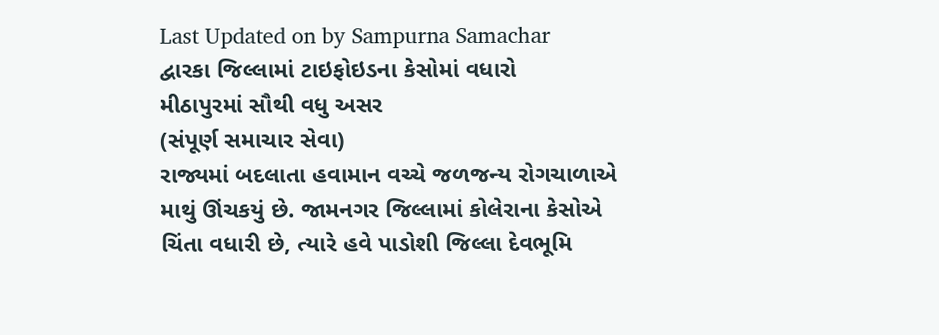Last Updated on by Sampurna Samachar
દ્વારકા જિલ્લામાં ટાઇફોઇડના કેસોમાં વધારો
મીઠાપુરમાં સૌથી વધુ અસર
(સંપૂર્ણ સમાચાર સેવા)
રાજ્યમાં બદલાતા હવામાન વચ્ચે જળજન્ય રોગચાળાએ માથું ઊંચકયું છે. જામનગર જિલ્લામાં કોલેરાના કેસોએ ચિંતા વધારી છે, ત્યારે હવે પાડોશી જિલ્લા દેવભૂમિ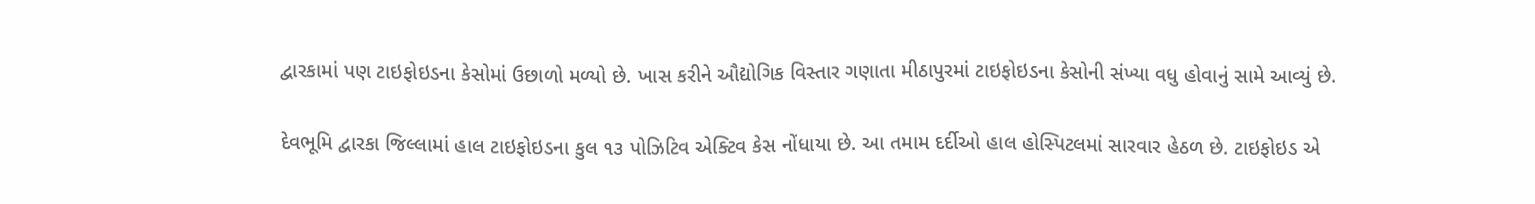દ્વારકામાં પણ ટાઇફોઇડના કેસોમાં ઉછાળો મળ્યો છે. ખાસ કરીને ઔદ્યોગિક વિસ્તાર ગણાતા મીઠાપુરમાં ટાઇફોઇડના કેસોની સંખ્યા વધુ હોવાનું સામે આવ્યું છે.

દેવભૂમિ દ્વારકા જિલ્લામાં હાલ ટાઇફોઇડના કુલ ૧૩ પોઝિટિવ એક્ટિવ કેસ નોંધાયા છે. આ તમામ દર્દીઓ હાલ હોસ્પિટલમાં સારવાર હેઠળ છે. ટાઇફોઇડ એ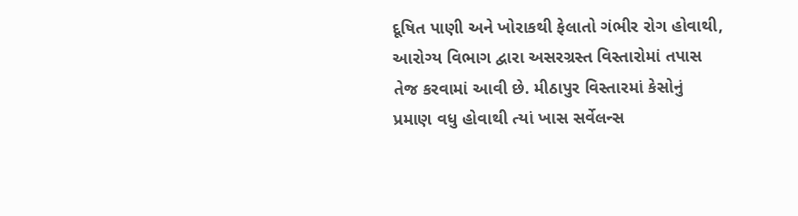દૂષિત પાણી અને ખોરાકથી ફેલાતો ગંભીર રોગ હોવાથી, આરોગ્ય વિભાગ દ્વારા અસરગ્રસ્ત વિસ્તારોમાં તપાસ તેજ કરવામાં આવી છે. મીઠાપુર વિસ્તારમાં કેસોનું પ્રમાણ વધુ હોવાથી ત્યાં ખાસ સર્વેલન્સ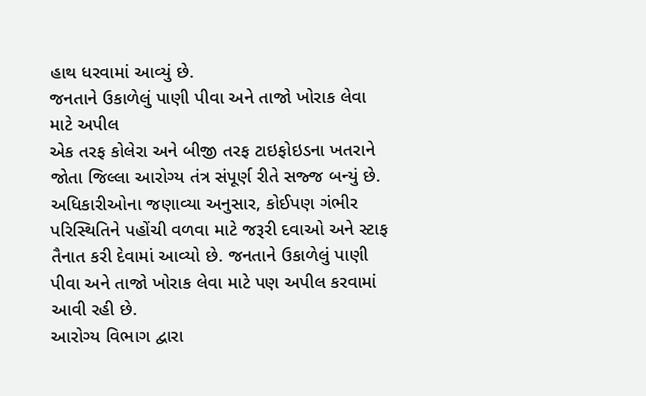હાથ ધરવામાં આવ્યું છે.
જનતાને ઉકાળેલું પાણી પીવા અને તાજો ખોરાક લેવા માટે અપીલ
એક તરફ કોલેરા અને બીજી તરફ ટાઇફોઇડના ખતરાને જોતા જિલ્લા આરોગ્ય તંત્ર સંપૂર્ણ રીતે સજ્જ બન્યું છે. અધિકારીઓના જણાવ્યા અનુસાર, કોઈપણ ગંભીર પરિસ્થિતિને પહોંચી વળવા માટે જરૂરી દવાઓ અને સ્ટાફ તૈનાત કરી દેવામાં આવ્યો છે. જનતાને ઉકાળેલું પાણી પીવા અને તાજો ખોરાક લેવા માટે પણ અપીલ કરવામાં આવી રહી છે.
આરોગ્ય વિભાગ દ્વારા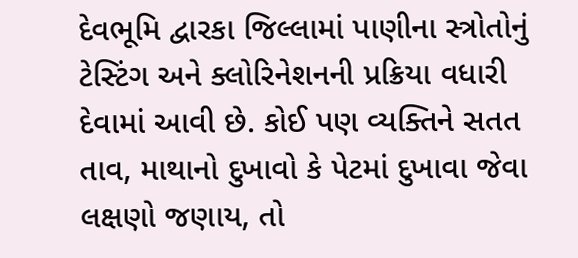દેવભૂમિ દ્વારકા જિલ્લામાં પાણીના સ્ત્રોતોનું ટેસ્ટિંગ અને ક્લોરિનેશનની પ્રક્રિયા વધારી દેવામાં આવી છે. કોઈ પણ વ્યક્તિને સતત તાવ, માથાનો દુખાવો કે પેટમાં દુખાવા જેવા લક્ષણો જણાય, તો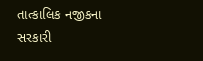તાત્કાલિક નજીકના સરકારી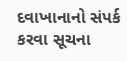દવાખાનાનો સંપર્ક કરવા સૂચના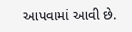આપવામાં આવી છે.